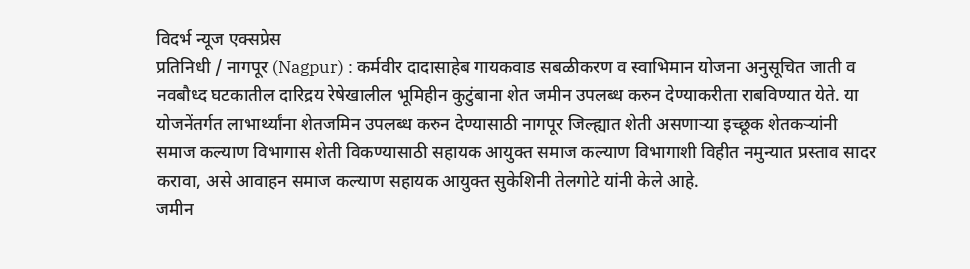विदर्भ न्यूज एक्सप्रेस
प्रतिनिधी / नागपूर (Nagpur) : कर्मवीर दादासाहेब गायकवाड सबळीकरण व स्वाभिमान योजना अनुसूचित जाती व नवबौध्द घटकातील दारिद्रय रेषेखालील भूमिहीन कुटुंबाना शेत जमीन उपलब्ध करुन देण्याकरीता राबविण्यात येते. या योजनेंतर्गत लाभार्थ्यांना शेतजमिन उपलब्ध करुन देण्यासाठी नागपूर जिल्ह्यात शेती असणाऱ्या इच्छूक शेतकऱ्यांनी समाज कल्याण विभागास शेती विकण्यासाठी सहायक आयुक्त समाज कल्याण विभागाशी विहीत नमुन्यात प्रस्ताव सादर करावा, असे आवाहन समाज कल्याण सहायक आयुक्त सुकेशिनी तेलगोटे यांनी केले आहे.
जमीन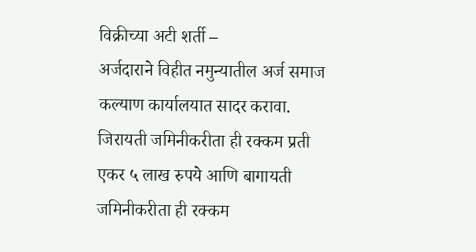विक्रीच्या अटी शर्ती –
अर्जदाराने विहीत नमुन्यातील अर्ज समाज कल्याण कार्यालयात सादर करावा. जिरायती जमिनीकरीता ही रक्कम प्रती एकर ५ लाख रुपये आणि बागायती जमिनीकरीता ही रक्कम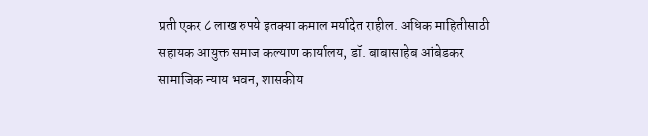प्रती एकर ८ लाख रुपये इतक्या कमाल मर्यादेत राहील. अधिक माहितीसाठी सहायक आयुक्त समाज कल्याण कार्यालय, डॉ. बाबासाहेब आंबेडकर सामाजिक न्याय भवन, शासकीय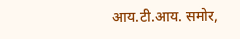आय.टी.आय. समोर,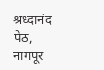श्रध्दानंद पेठ, नागपूर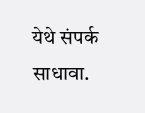येथे संपर्क साधावा.